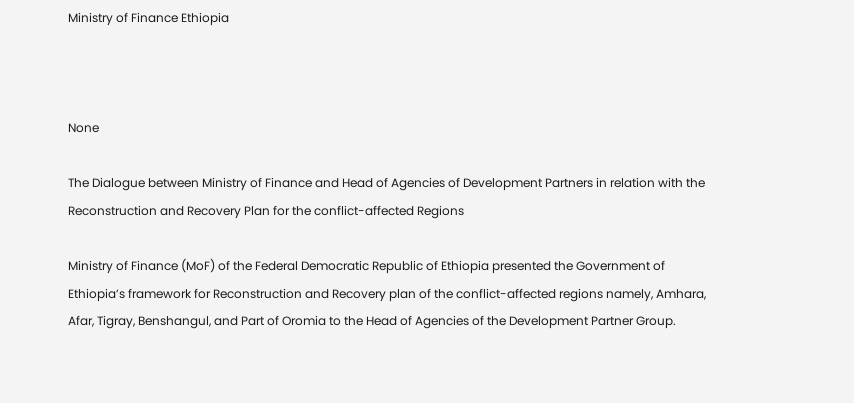Ministry of Finance Ethiopia



None

The Dialogue between Ministry of Finance and Head of Agencies of Development Partners in relation with the Reconstruction and Recovery Plan for the conflict-affected Regions

Ministry of Finance (MoF) of the Federal Democratic Republic of Ethiopia presented the Government of Ethiopia’s framework for Reconstruction and Recovery plan of the conflict-affected regions namely, Amhara, Afar, Tigray, Benshangul, and Part of Oromia to the Head of Agencies of the Development Partner Group.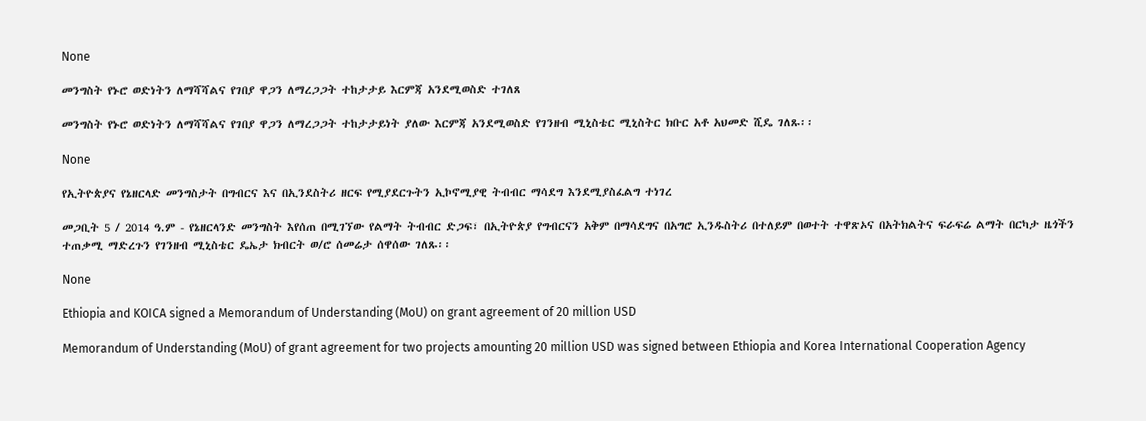None

መንግስት የኑሮ ወድነትን ለማሻሻልና የገበያ ዋጋን ለማረጋጋት ተከታታይ እርምጃ አንደሚወስድ ተገለጸ

መንግስት የኑሮ ወድነትን ለማሻሻልና የገበያ ዋጋን ለማረጋጋት ተከታታይነት ያለው እርምጃ አንደሚወስድ የገንዘብ ሚኒስቴር ሚኒስትር ክቡር አቶ አህመድ ሺዴ ገለጹ፡፡

None

የኢትዮጵያና የኔዘርላድ መንግስታት በግብርና እና በኢንደስትሪ ዘርፍ የሚያደርጉትን ኢኮኖሚያዊ ትብብር ማሳደግ እንደሚያስፈልግ ተነገረ

መጋቢት 5 / 2014 ዓ.ም - የኔዘርላንድ መንግስት እየሰጠ በሚገኘው የልማት ትብብር ድጋፍ፣ በኢትዮጵያ የግብርናን አቅም በማሳደግና በአግሮ ኢንዱስትሪ በተለይም በወተት ተዋጽኦና በአትክልትና ፍራፍሬ ልማት በርካታ ዜጎችን ተጠቃሚ ማድረጉን የገንዘብ ሚኒስቴር ዴኤታ ክብርት ወ/ሮ ሰመሬታ ሰዋሰው ገለጹ፡፡

None

Ethiopia and KOICA signed a Memorandum of Understanding (MoU) on grant agreement of 20 million USD

Memorandum of Understanding (MoU) of grant agreement for two projects amounting 20 million USD was signed between Ethiopia and Korea International Cooperation Agency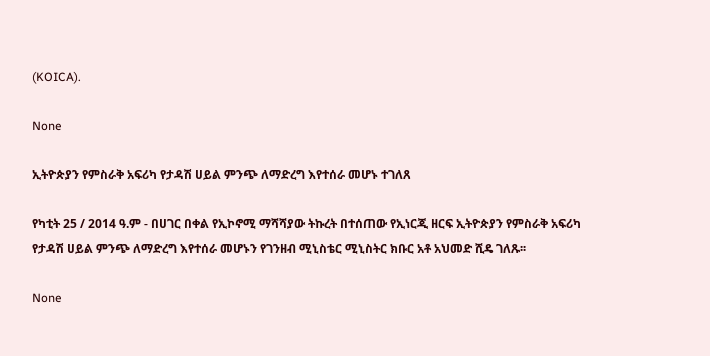(KOICA).

None

ኢትዮጵያን የምስራቅ አፍሪካ የታዳሽ ሀይል ምንጭ ለማድረግ እየተሰራ መሆኑ ተገለጸ

የካቲት 25 / 2014 ዓ.ም - በሀገር በቀል የኢኮኖሚ ማሻሻያው ትኩረት በተሰጠው የኢነርጂ ዘርፍ ኢትዮጵያን የምስራቅ አፍሪካ የታዳሽ ሀይል ምንጭ ለማድረግ እየተሰራ መሆኑን የገንዘብ ሚኒስቴር ሚኒስትር ክቡር አቶ አህመድ ሺዴ ገለጹ፡፡

None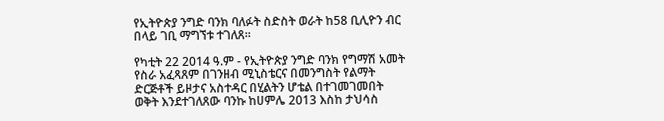የኢትዮጵያ ንግድ ባንክ ባለፉት ስድስት ወራት ከ58 ቢሊዮን ብር በላይ ገቢ ማግኘቱ ተገለጸ፡፡

የካቲት 22 2014 ዓ.ም - የኢትዮጵያ ንግድ ባንክ የግማሽ አመት የስራ አፈጻጸም በገንዘብ ሚኒስቴርና በመንግስት የልማት ድርጅቶች ይዞታና አስተዳር በሂልትን ሆቴል በተገመገመበት ወቅት እንደተገለጸው ባንኩ ከሀምሌ 2013 እስከ ታህሳስ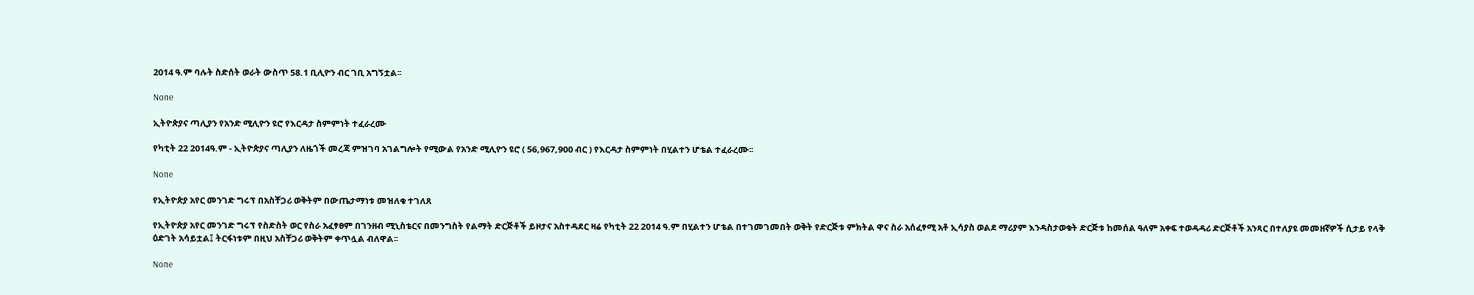2014 ዓ.ም ባሉት ስድሰት ወራት ውስጥ 58.1 ቢሊዮን ብር ገቢ አግኝቷል፡፡

None

ኢትዮጵያና ጣሊያን የአንድ ሚሊዮን ዩሮ የእርዳታ ስምምነት ተፈራረሙ

የካቲት 22 2014ዓ.ም - ኢትዮጵያና ጣሊያን ለዜጎች መረጃ ምዝገባ አገልግሎት የሚውል የአንድ ሚሊዮን ዩሮ ( 56,967,900 ብር ) የእርዳታ ስምምነት በሂልተን ሆቴል ተፈራረሙ፡፡

None

የኢትዮጵያ አየር መንገድ ግሩፕ በአስቸጋሪ ወቅትም በውጤታማነቱ መዝለቁ ተገለጸ

የኢትዮጵያ አየር መንገድ ግሩፕ የስድስት ወር የስራ አፈፃፀም በገንዘብ ሚኒስቴርና በመንግስት የልማት ድርጅቶች ይዞታና አስተዳደር ዛሬ የካቲት 22 2014 ዓ.ም በሂልተን ሆቴል በተገመገመበት ወቅት የድርጅቱ ምክትል ዋና ስራ አሰፈፃሚ አቶ ኢሳያስ ወልደ ማሪያም እንዳስታወቁት ድርጅቱ ከመሰል ዓለም አቀፍ ተወዳዳሪ ድርጅቶች አንጻር በተለያዩ መመዘኛዎች ሲታይ የላቅ ዕድገት አሳይቷል፤ ትርፋነቱም በዚህ አስቸጋሪ ወቅትም ቀጥሏል ብለዋል፡፡

None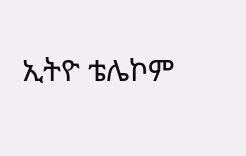ኢትዮ ቴሌኮም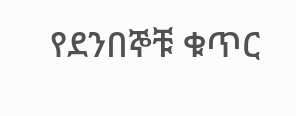የደንበኞቹ ቁጥር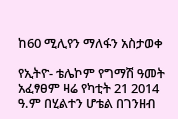ከ60 ሚሊየን ማለፋን አስታወቀ

የኢትዮ- ቴሌኮም የግማሽ ዓመት አፈፃፀም ዛሬ የካቲት 21 2014 ዓ.ም በሂልተን ሆቴል በገንዘብ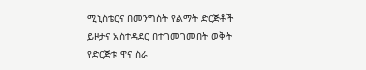ሚኒስቴርና በመንግስት የልማት ድርጅቶች ይዞታና አስተዳደር በተገመገመበት ወቅት የድርጅቱ ዋና ስራ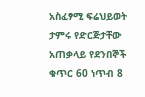አስፈፃሚ ፍሬህይወት ታምሩ የድርጅታቸው አጠቃላይ የደንበኞች ቁጥር 60 ነጥብ 8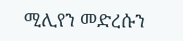ሚሊየን መድረሱን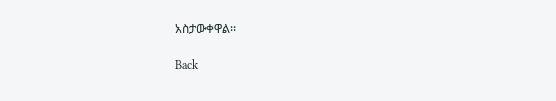አስታውቀዋል፡፡

Back